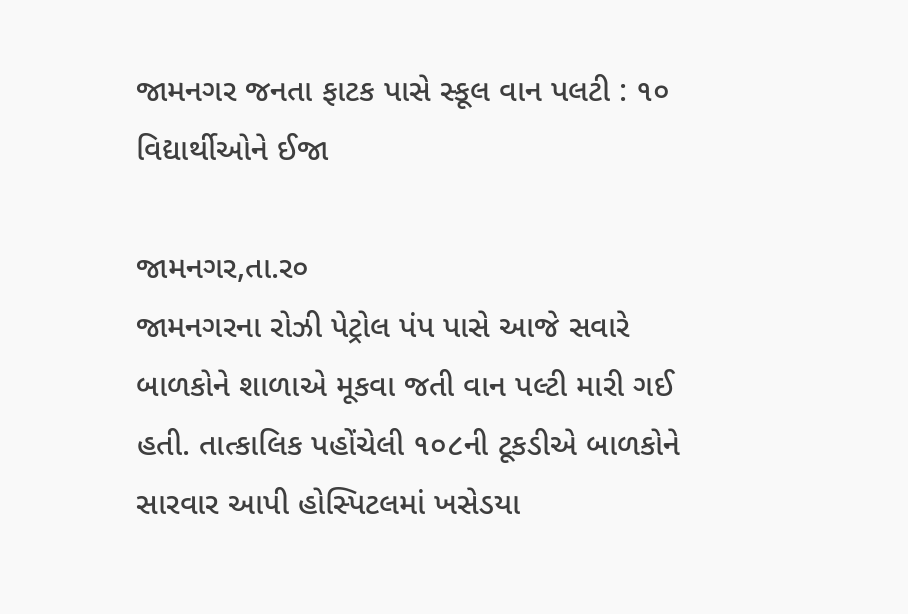જામનગર જનતા ફાટક પાસે સ્કૂલ વાન પલટી : ૧૦ વિદ્યાર્થીઓને ઈજા

જામનગર,તા.ર૦
જામનગરના રોઝી પેટ્રોલ પંપ પાસે આજે સવારે બાળકોને શાળાએ મૂકવા જતી વાન પલ્ટી મારી ગઈ હતી. તાત્કાલિક પહોંચેલી ૧૦૮ની ટૂકડીએ બાળકોને સારવાર આપી હોસ્પિટલમાં ખસેડયા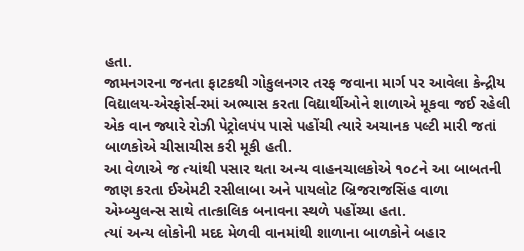હતા.
જામનગરના જનતા ફાટકથી ગોકુલનગર તરફ જવાના માર્ગ પર આવેલા કેન્દ્રીય વિદ્યાલય-એરફોર્સ-રમાં અભ્યાસ કરતા વિદ્યાર્થીઓને શાળાએ મૂકવા જઈ રહેલી એક વાન જ્યારે રોઝી પેટ્રોલપંપ પાસે પહોંચી ત્યારે અચાનક પલ્ટી મારી જતાં બાળકોએ ચીસાચીસ કરી મૂકી હતી.
આ વેળાએ જ ત્યાંથી પસાર થતા અન્ય વાહનચાલકોએ ૧૦૮ને આ બાબતની જાણ કરતા ઈએમટી રસીલાબા અને પાયલોટ બ્રિજરાજસિંહ વાળા એમ્બ્યુલન્સ સાથે તાત્કાલિક બનાવના સ્થળે પહોંચ્યા હતા.
ત્યાં અન્ય લોકોની મદદ મેળવી વાનમાંથી શાળાના બાળકોને બહાર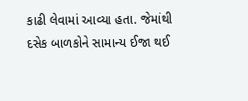કાઢી લેવામાં આવ્યા હતા. જેમાંથી દસેક બાળકોને સામાન્ય ઈજા થઈ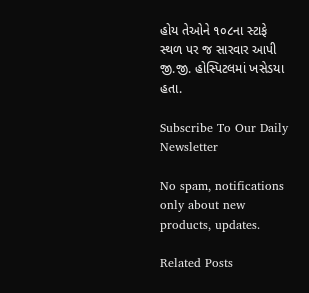હોય તેઓને ૧૦૮ના સ્ટાફે સ્થળ પર જ સારવાર આપી જી.જી. હોસ્પિટલમાં ખસેડયા હતા.

Subscribe To Our Daily Newsletter

No spam, notifications only about new products, updates.

Related Posts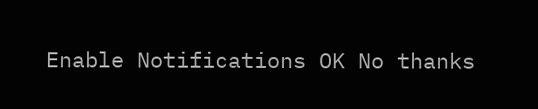Enable Notifications OK No thanks